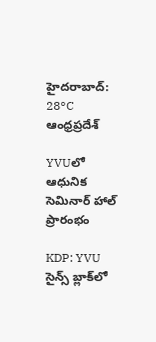హైదరాబాద్: 28°C
ఆంధ్రప్రదేశ్

YVUలో ఆధునిక సెమినార్ హాల్ ప్రారంభం

KDP: YVU సైన్స్‌ బ్లాక్‌లో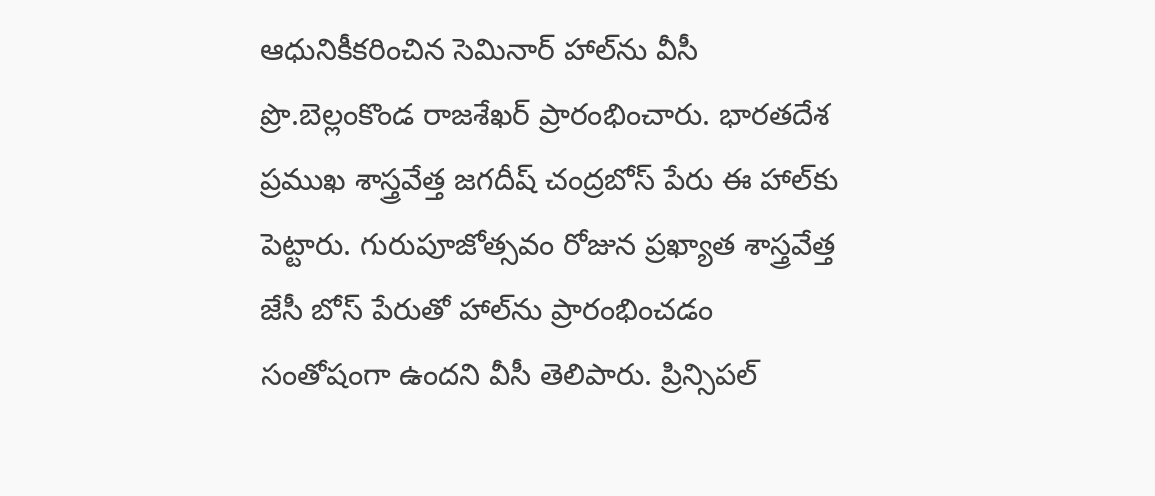ఆధునికీకరించిన సెమినార్‌ హాల్‌ను వీసీ ప్రొ.బెల్లంకొండ రాజశేఖర్‌ ప్రారంభించారు. భారతదేశ ప్రముఖ శాస్త్రవేత్త జగదీష్‌ చంద్రబోస్‌ పేరు ఈ హాల్‌కు పెట్టారు. గురుపూజోత్సవం రోజున ప్రఖ్యాత శాస్త్రవేత్త జేసీ బోస్‌ పేరుతో హాల్‌ను ప్రారంభించడం సంతోషంగా ఉందని వీసీ తెలిపారు. ప్రిన్సిపల్‌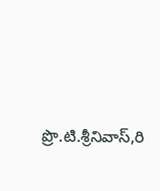ప్రొ.టి.శ్రీనివాస్‌,రి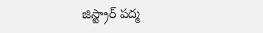జిస్ట్రార్‌ పద్మ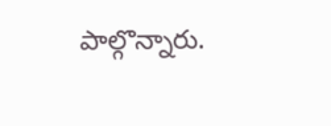పాల్గొన్నారు.